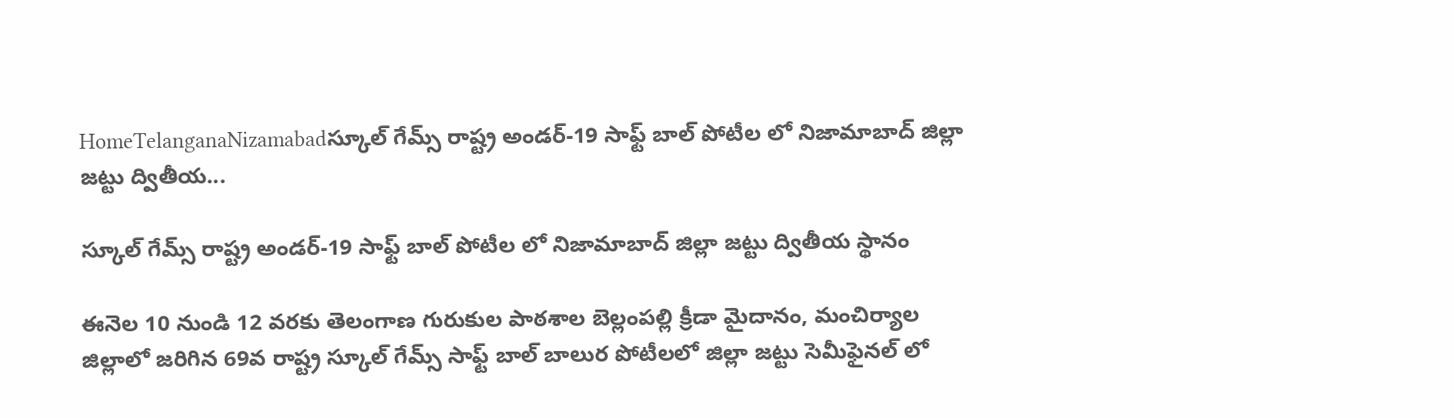HomeTelanganaNizamabadస్కూల్ గేమ్స్ రాష్ట్ర అండర్-19 సాఫ్ట్ బాల్ పోటీల లో నిజామాబాద్ జిల్లా జట్టు ద్వితీయ...

స్కూల్ గేమ్స్ రాష్ట్ర అండర్-19 సాఫ్ట్ బాల్ పోటీల లో నిజామాబాద్ జిల్లా జట్టు ద్వితీయ స్థానం

ఈనెల 10 నుండి 12 వరకు తెలంగాణ గురుకుల పాఠశాల బెల్లంపల్లి క్రీడా మైదానం, మంచిర్యాల జిల్లాలో జరిగిన 69వ రాష్ట్ర స్కూల్ గేమ్స్ సాఫ్ట్ బాల్ బాలుర పోటీలలో జిల్లా జట్టు సెమీఫైనల్ లో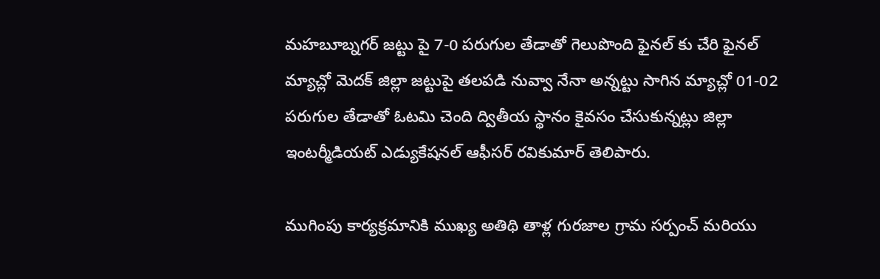మహబూబ్నగర్ జట్టు పై 7-0 పరుగుల తేడాతో గెలుపొంది ఫైనల్ కు చేరి ఫైనల్ మ్యాచ్లో మెదక్ జిల్లా జట్టుపై తలపడి నువ్వా నేనా అన్నట్టు సాగిన మ్యాచ్లో 01-02 పరుగుల తేడాతో ఓటమి చెంది ద్వితీయ స్థానం కైవసం చేసుకున్నట్లు జిల్లా ఇంటర్మీడియట్ ఎడ్యుకేషనల్ ఆఫీసర్ రవికుమార్ తెలిపారు.

ముగింపు కార్యక్రమానికి ముఖ్య అతిథి తాళ్ల గురజాల గ్రామ సర్పంచ్ మరియు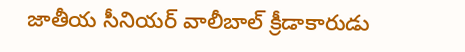జాతీయ సీనియర్ వాలీబాల్ క్రీడాకారుడు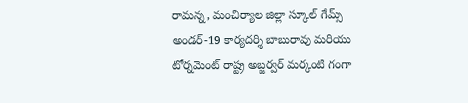రామన్న, మంచిర్యాల జిల్లా స్కూల్ గేమ్స్ అండర్-19 కార్యదర్శి బాబురావు మరియు టోర్నమెంట్ రాష్ట్ర అబ్జర్వర్ మర్కంటి గంగా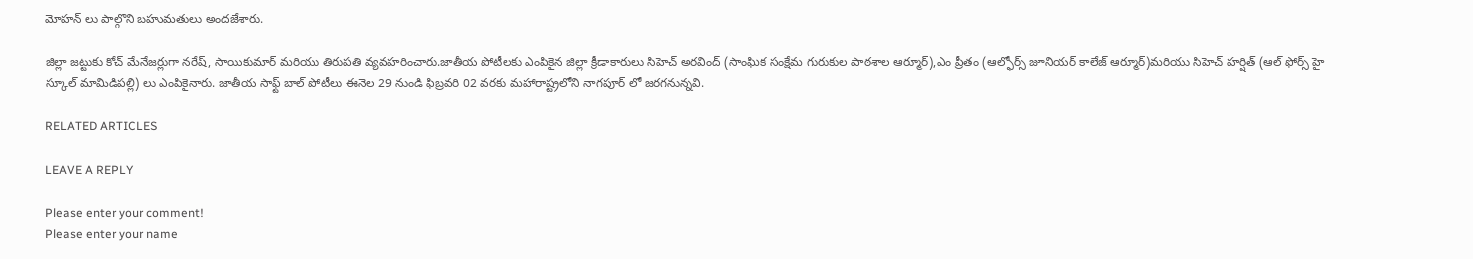మోహన్ లు పాల్గొని బహుమతులు అందజేశారు.

జిల్లా జట్టుకు కోచ్ మేనేజర్లుగా నరేష్, సాయికుమార్ మరియు తిరుపతి వ్యవహరించారు.జాతీయ పోటీలకు ఎంపికైన జిల్లా క్రీడాకారులు సిహెచ్ అరవింద్ (సాంఘిక సంక్షేమ గురుకుల పాఠశాల ఆర్మూర్),ఎం ప్రీతం (ఆల్ఫోర్స్ జూనియర్ కాలేజ్ ఆర్మూర్)మరియు సిహెచ్ హర్షిత్ (ఆల్ ఫోర్స్ హై స్కూల్ మామిడిపల్లి) లు ఎంపికైనారు. జాతీయ సాఫ్ట్ బాల్ పోటీలు ఈనెల 29 నుండి ఫిబ్రవరి 02 వరకు మహారాష్ట్రలోని నాగపూర్ లో జరగనున్నవి.

RELATED ARTICLES

LEAVE A REPLY

Please enter your comment!
Please enter your name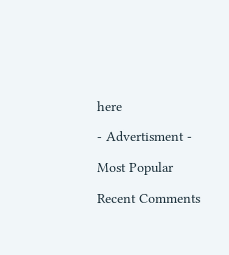here

- Advertisment -

Most Popular

Recent Comments